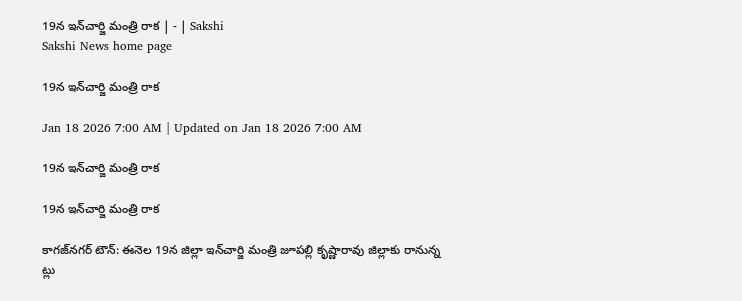19న ఇన్‌చార్జి మంత్రి రాక | - | Sakshi
Sakshi News home page

19న ఇన్‌చార్జి మంత్రి రాక

Jan 18 2026 7:00 AM | Updated on Jan 18 2026 7:00 AM

19న ఇన్‌చార్జి మంత్రి రాక

19న ఇన్‌చార్జి మంత్రి రాక

కాగజ్‌నగర్‌ టౌన్‌: ఈనెల 19న జిల్లా ఇన్‌చార్జి మంత్రి జూపల్లి కృష్ణారావు జిల్లాకు రానున్న ట్లు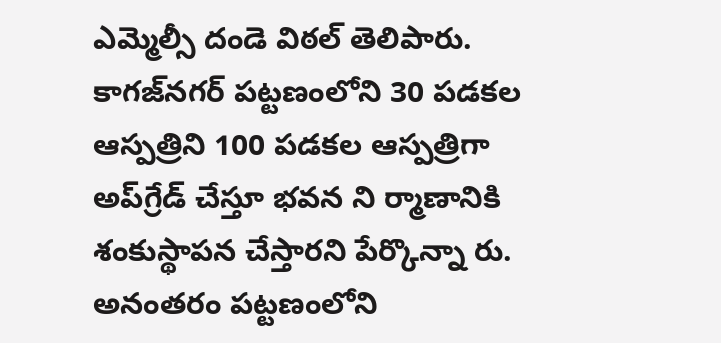ఎమ్మెల్సీ దండె విఠల్‌ తెలిపారు. కాగజ్‌నగర్‌ పట్టణంలోని 30 పడకల ఆస్పత్రిని 100 పడకల ఆస్పత్రిగా అప్‌గ్రేడ్‌ చేస్తూ భవన ని ర్మాణానికి శంకుస్థాపన చేస్తారని పేర్కొన్నా రు. అనంతరం పట్టణంలోని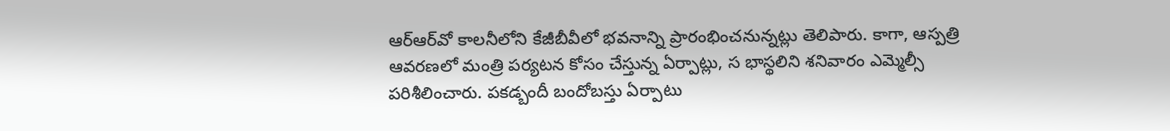ఆర్‌ఆర్‌వో కాలనీలోని కేజీబీవీలో భవనాన్ని ప్రారంభించనున్నట్లు తెలిపారు. కాగా, ఆస్పత్రి ఆవరణలో మంత్రి పర్యటన కోసం చేస్తున్న ఏర్పాట్లు, స భాస్థలిని శనివారం ఎమ్మెల్సీ పరిశీలించారు. పకడ్బందీ బందోబస్తు ఏర్పాటు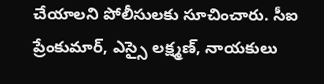చేయాలని పోలీసులకు సూచించారు. సీఐ ప్రేంకుమార్‌, ఎస్సై లక్ష్మణ్‌, నాయకులు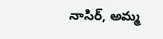నాసిర్‌, అమ్మ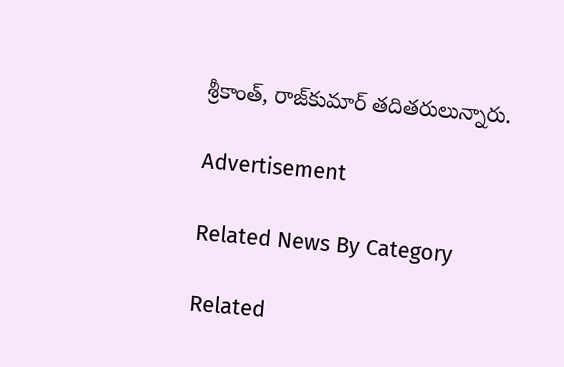శ్రీకాంత్‌, రాజ్‌కుమార్‌ తదితరులున్నారు.

Advertisement

Related News By Category

Related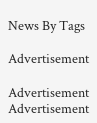News By Tags

Advertisement

Advertisement
Advertisement